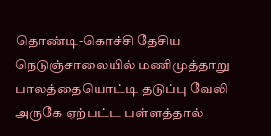தொண்டி-கொச்சி தேசிய நெடுஞ்சாலையில் மணிமுத்தாறு பாலத்தையொட்டி தடுப்பு வேலி அருகே ஏற்பட்ட பள்ளத்தால்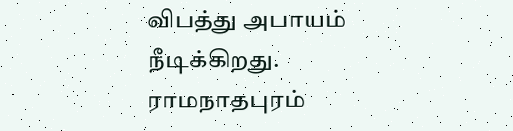விபத்து அபாயம் நீடிக்கிறது.
ராமநாதபுரம்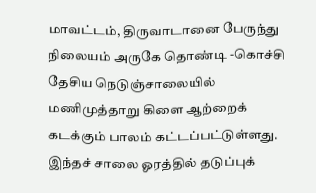மாவட்டம், திருவாடானை பேருந்து நிலையம் அருகே தொண்டி -கொச்சி தேசிய நெடுஞ்சாலையில் மணிமுத்தாறு கிளை ஆற்றைக் கடக்கும் பாலம் கட்டப்பட்டுள்ளது.
இந்தச் சாலை ஓரத்தில் தடுப்புக்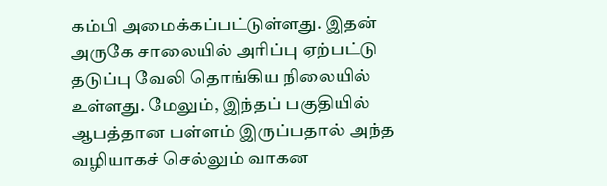கம்பி அமைக்கப்பட்டுள்ளது. இதன் அருகே சாலையில் அரிப்பு ஏற்பட்டு தடுப்பு வேலி தொங்கிய நிலையில் உள்ளது. மேலும், இந்தப் பகுதியில் ஆபத்தான பள்ளம் இருப்பதால் அந்த வழியாகச் செல்லும் வாகன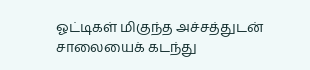ஓட்டிகள் மிகுந்த அச்சத்துடன் சாலையைக் கடந்து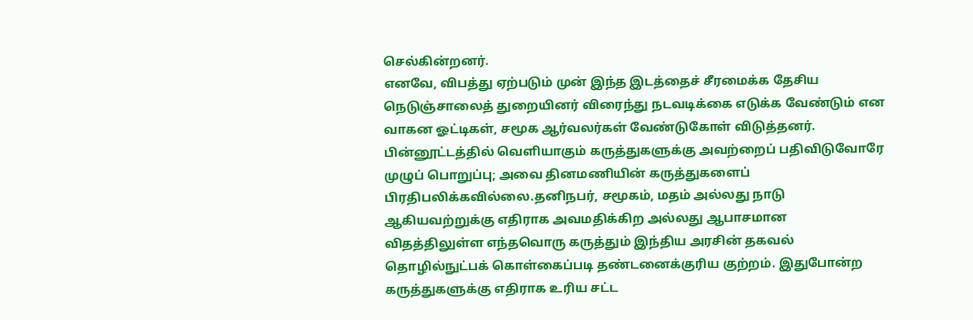செல்கின்றனர்.
எனவே, விபத்து ஏற்படும் முன் இந்த இடத்தைச் சீரமைக்க தேசிய நெடுஞ்சாலைத் துறையினர் விரைந்து நடவடிக்கை எடுக்க வேண்டும் என வாகன ஓட்டிகள், சமூக ஆர்வலர்கள் வேண்டுகோள் விடுத்தனர்.
பின்னூட்டத்தில் வெளியாகும் கருத்துகளுக்கு அவற்றைப் பதிவிடுவோரே முழுப் பொறுப்பு; அவை தினமணியின் கருத்துகளைப் பிரதிபலிக்கவில்லை.தனிநபர், சமூகம், மதம் அல்லது நாடு ஆகியவற்றுக்கு எதிராக அவமதிக்கிற அல்லது ஆபாசமான விதத்திலுள்ள எந்தவொரு கருத்தும் இந்திய அரசின் தகவல் தொழில்நுட்பக் கொள்கைப்படி தண்டனைக்குரிய குற்றம். இதுபோன்ற கருத்துகளுக்கு எதிராக உரிய சட்ட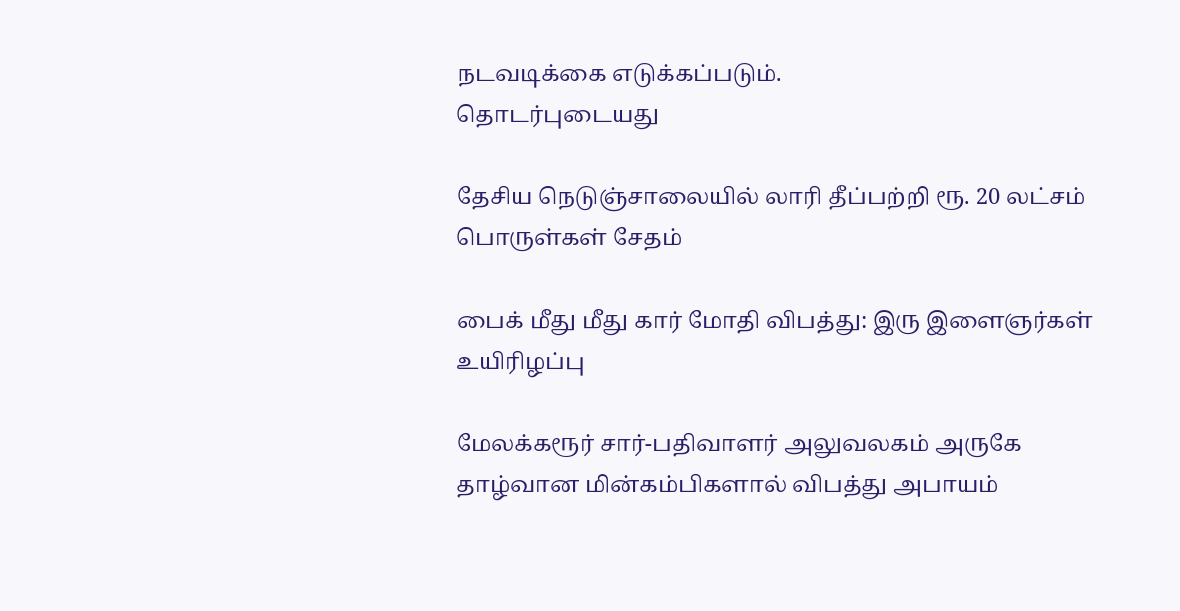நடவடிக்கை எடுக்கப்படும்.
தொடர்புடையது

தேசிய நெடுஞ்சாலையில் லாரி தீப்பற்றி ரூ. 20 லட்சம் பொருள்கள் சேதம்

பைக் மீது மீது கார் மோதி விபத்து: இரு இளைஞர்கள் உயிரிழப்பு

மேலக்கரூர் சார்-பதிவாளர் அலுவலகம் அருகே தாழ்வான மின்கம்பிகளால் விபத்து அபாயம்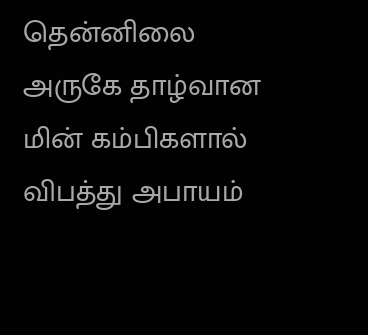தென்னிலை அருகே தாழ்வான மின் கம்பிகளால் விபத்து அபாயம்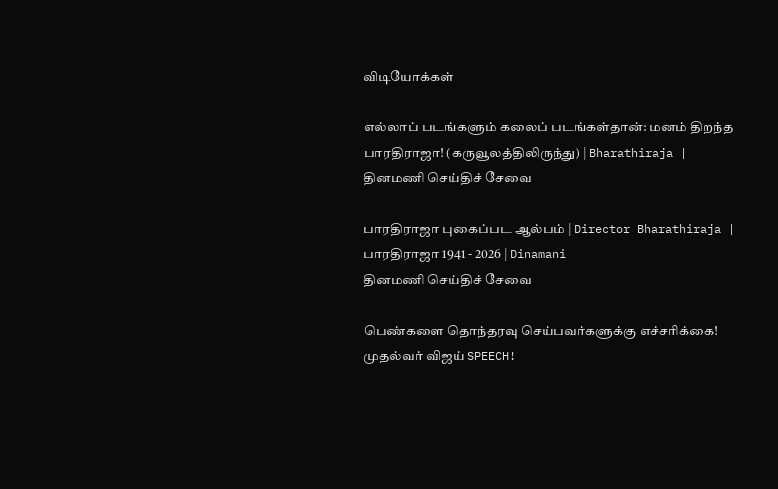விடியோக்கள்

எல்லாப் படங்களும் கலைப் படங்கள்தான்: மனம் திறந்த பாரதிராஜா! (கருவூலத்திலிருந்து) | Bharathiraja |
தினமணி செய்திச் சேவை

பாரதிராஜா புகைப்பட ஆல்பம் | Director Bharathiraja | பாரதிராஜா 1941 - 2026 | Dinamani
தினமணி செய்திச் சேவை

பெண்களை தொந்தரவு செய்பவர்களுக்கு எச்சரிக்கை! முதல்வர் விஜய் SPEECH!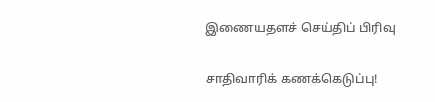இணையதளச் செய்திப் பிரிவு

சாதிவாரிக் கணக்கெடுப்பு!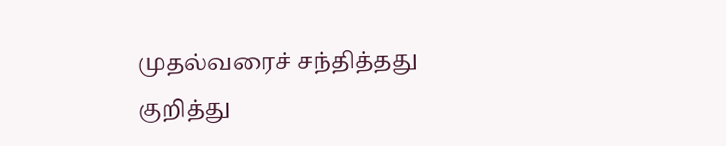முதல்வரைச் சந்தித்தது குறித்து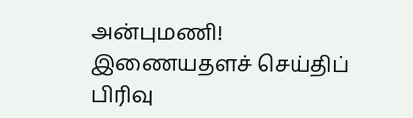அன்புமணி!
இணையதளச் செய்திப் பிரிவு